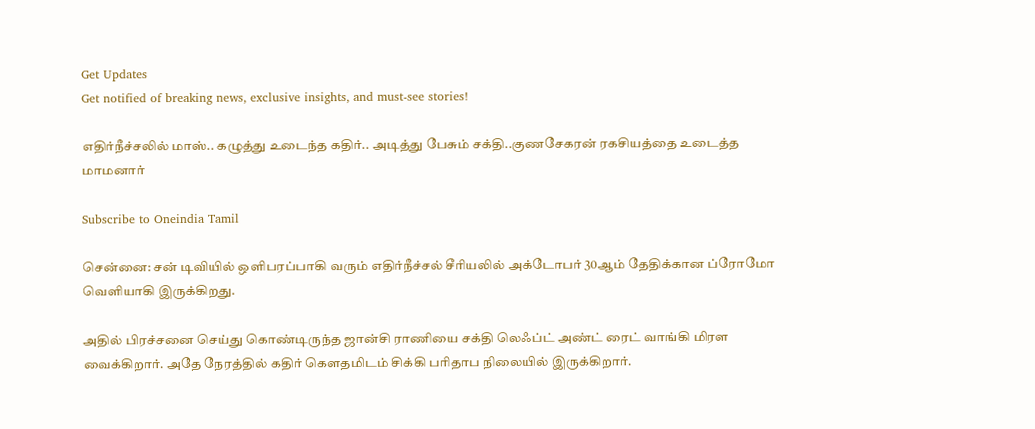Get Updates
Get notified of breaking news, exclusive insights, and must-see stories!

எதிர்நீச்சலில் மாஸ்.. கழுத்து உடைந்த கதிர்.. அடித்து பேசும் சக்தி..குணசேகரன் ரகசியத்தை உடைத்த மாமனார்

Subscribe to Oneindia Tamil

சென்னை: சன் டிவியில் ஒளிபரப்பாகி வரும் எதிர்நீச்சல் சீரியலில் அக்டோபர் 30ஆம் தேதிக்கான ப்ரோமோ வெளியாகி இருக்கிறது.

அதில் பிரச்சனை செய்து கொண்டிருந்த ஜான்சி ராணியை சக்தி லெஃப்ட் அண்ட் ரைட் வாங்கி மிரள வைக்கிறார். அதே நேரத்தில் கதிர் கௌதமிடம் சிக்கி பரிதாப நிலையில் இருக்கிறார்.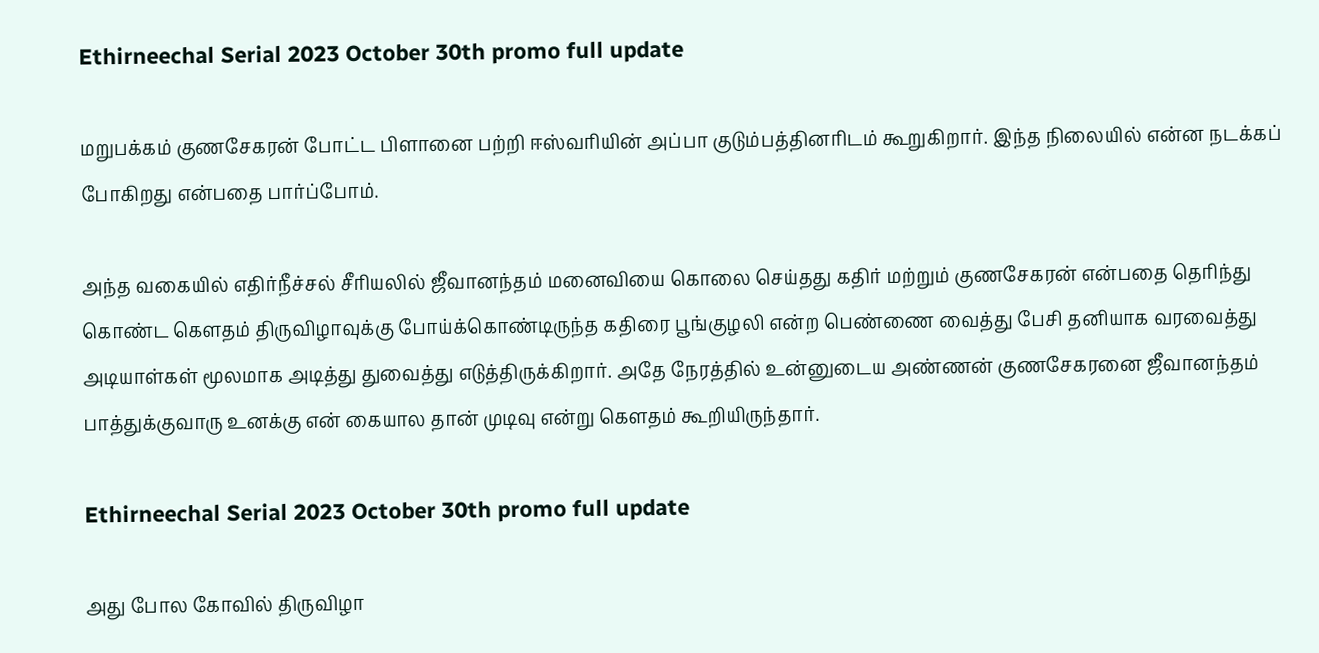Ethirneechal Serial 2023 October 30th promo full update

மறுபக்கம் குணசேகரன் போட்ட பிளானை பற்றி ஈஸ்வரியின் அப்பா குடும்பத்தினரிடம் கூறுகிறார். இந்த நிலையில் என்ன நடக்கப் போகிறது என்பதை பார்ப்போம்.

அந்த வகையில் எதிர்நீச்சல் சீரியலில் ஜீவானந்தம் மனைவியை கொலை செய்தது கதிர் மற்றும் குணசேகரன் என்பதை தெரிந்து கொண்ட கௌதம் திருவிழாவுக்கு போய்க்கொண்டிருந்த கதிரை பூங்குழலி என்ற பெண்ணை வைத்து பேசி தனியாக வரவைத்து அடியாள்கள் மூலமாக அடித்து துவைத்து எடுத்திருக்கிறார். அதே நேரத்தில் உன்னுடைய அண்ணன் குணசேகரனை ஜீவானந்தம் பாத்துக்குவாரு உனக்கு என் கையால தான் முடிவு என்று கௌதம் கூறியிருந்தார்.

Ethirneechal Serial 2023 October 30th promo full update

அது போல கோவில் திருவிழா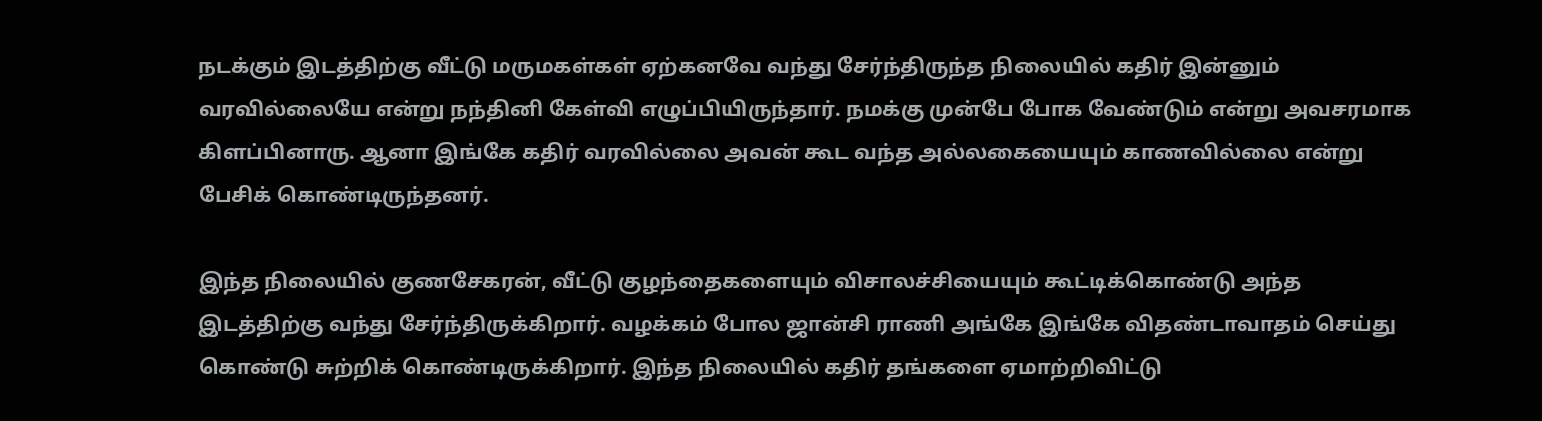நடக்கும் இடத்திற்கு வீட்டு மருமகள்கள் ஏற்கனவே வந்து சேர்ந்திருந்த நிலையில் கதிர் இன்னும் வரவில்லையே என்று நந்தினி கேள்வி எழுப்பியிருந்தார். நமக்கு முன்பே போக வேண்டும் என்று அவசரமாக கிளப்பினாரு. ஆனா இங்கே கதிர் வரவில்லை அவன் கூட வந்த அல்லகையையும் காணவில்லை என்று பேசிக் கொண்டிருந்தனர்.

இந்த நிலையில் குணசேகரன், வீட்டு குழந்தைகளையும் விசாலச்சியையும் கூட்டிக்கொண்டு அந்த இடத்திற்கு வந்து சேர்ந்திருக்கிறார். வழக்கம் போல ஜான்சி ராணி அங்கே இங்கே விதண்டாவாதம் செய்து கொண்டு சுற்றிக் கொண்டிருக்கிறார். இந்த நிலையில் கதிர் தங்களை ஏமாற்றிவிட்டு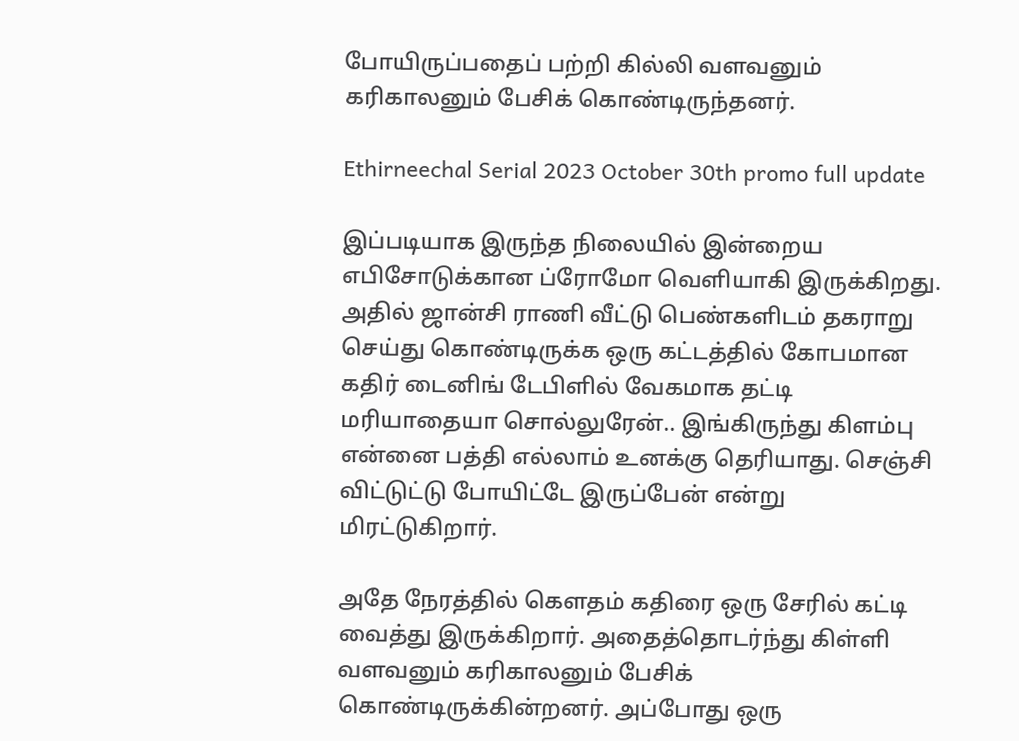போயிருப்பதைப் பற்றி கில்லி வளவனும் கரிகாலனும் பேசிக் கொண்டிருந்தனர்.

Ethirneechal Serial 2023 October 30th promo full update

இப்படியாக இருந்த நிலையில் இன்றைய எபிசோடுக்கான ப்ரோமோ வெளியாகி இருக்கிறது. அதில் ஜான்சி ராணி வீட்டு பெண்களிடம் தகராறு செய்து கொண்டிருக்க ஒரு கட்டத்தில் கோபமான கதிர் டைனிங் டேபிளில் வேகமாக தட்டி மரியாதையா சொல்லுரேன்.. இங்கிருந்து கிளம்பு என்னை பத்தி எல்லாம் உனக்கு தெரியாது. செஞ்சி விட்டுட்டு போயிட்டே இருப்பேன் என்று மிரட்டுகிறார்.

அதே நேரத்தில் கௌதம் கதிரை ஒரு சேரில் கட்டி வைத்து இருக்கிறார். அதைத்தொடர்ந்து கிள்ளி வளவனும் கரிகாலனும் பேசிக் கொண்டிருக்கின்றனர். அப்போது ஒரு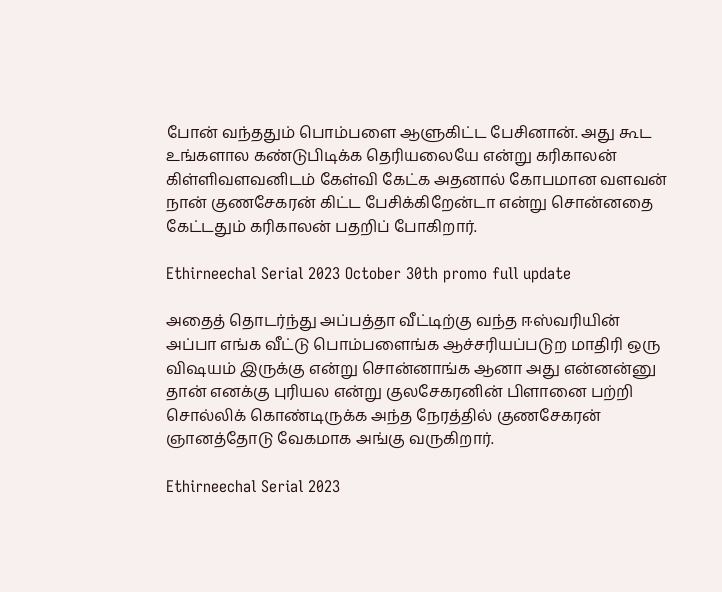போன் வந்ததும் பொம்பளை ஆளுகிட்ட பேசினான். அது கூட உங்களால கண்டுபிடிக்க தெரியலையே என்று கரிகாலன் கிள்ளிவளவனிடம் கேள்வி கேட்க அதனால் கோபமான வளவன் நான் குணசேகரன் கிட்ட பேசிக்கிறேன்டா என்று சொன்னதை கேட்டதும் கரிகாலன் பதறிப் போகிறார்.

Ethirneechal Serial 2023 October 30th promo full update

அதைத் தொடர்ந்து அப்பத்தா வீட்டிற்கு வந்த ஈஸ்வரியின் அப்பா எங்க வீட்டு பொம்பளைங்க ஆச்சரியப்படுற மாதிரி ஒரு விஷயம் இருக்கு என்று சொன்னாங்க ஆனா அது என்னன்னு தான் எனக்கு புரியல என்று குலசேகரனின் பிளானை பற்றி சொல்லிக் கொண்டிருக்க அந்த நேரத்தில் குணசேகரன் ஞானத்தோடு வேகமாக அங்கு வருகிறார்.

Ethirneechal Serial 2023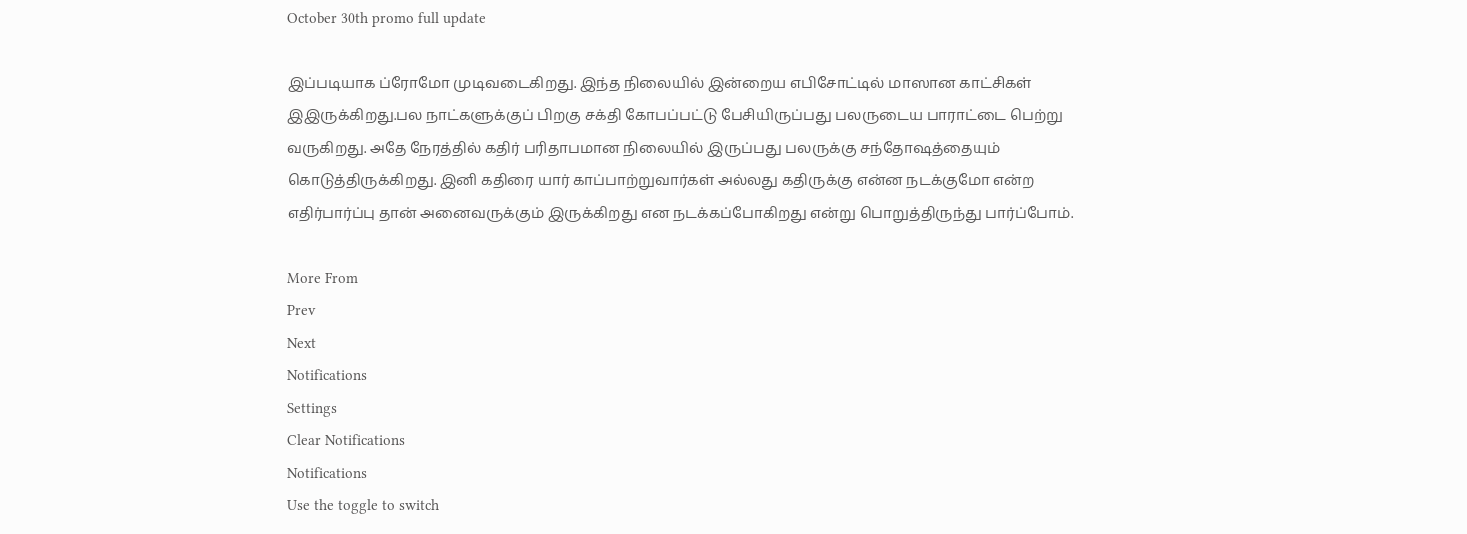October 30th promo full update

இப்படியாக ப்ரோமோ முடிவடைகிறது. இந்த நிலையில் இன்றைய எபிசோட்டில் மாஸான காட்சிகள் இஇருக்கிறது.பல நாட்களுக்குப் பிறகு சக்தி கோபப்பட்டு பேசியிருப்பது பலருடைய பாராட்டை பெற்று வருகிறது. அதே நேரத்தில் கதிர் பரிதாபமான நிலையில் இருப்பது பலருக்கு சந்தோஷத்தையும் கொடுத்திருக்கிறது. இனி கதிரை யார் காப்பாற்றுவார்கள் அல்லது கதிருக்கு என்ன நடக்குமோ என்ற எதிர்பார்ப்பு தான் அனைவருக்கும் இருக்கிறது என நடக்கப்போகிறது என்று பொறுத்திருந்து பார்ப்போம்.

More From
Prev
Next
Notifications
Settings
Clear Notifications
Notifications
Use the toggle to switch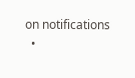on notifications
  •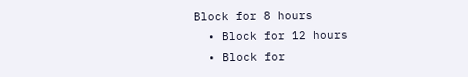Block for 8 hours
  • Block for 12 hours
  • Block for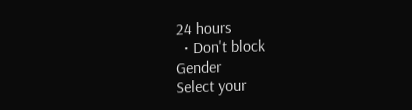24 hours
  • Don't block
Gender
Select your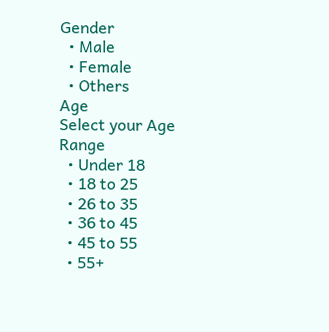Gender
  • Male
  • Female
  • Others
Age
Select your Age Range
  • Under 18
  • 18 to 25
  • 26 to 35
  • 36 to 45
  • 45 to 55
  • 55+